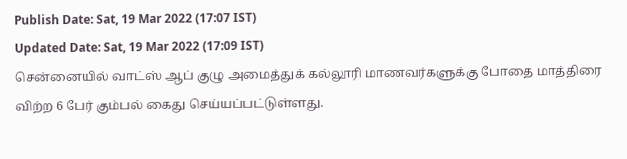Publish Date: Sat, 19 Mar 2022 (17:07 IST)
Updated Date: Sat, 19 Mar 2022 (17:09 IST)
சென்னையில் வாட்ஸ் ஆப் குழு அமைத்துக் கல்லூரி மாணவர்களுக்கு போதை மாத்திரை விற்ற 6 பேர் கும்பல் கைது செய்யப்பட்டுள்ளது.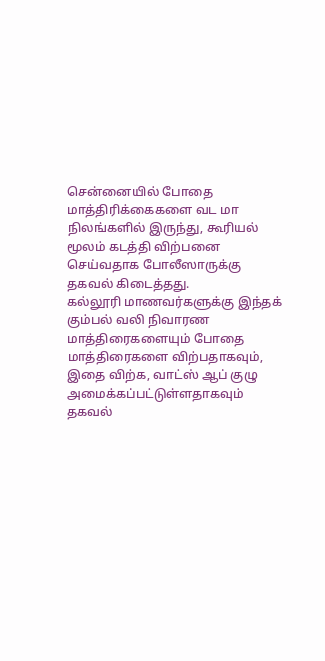சென்னையில் போதை மாத்திரிக்கைகளை வட மா நிலங்களில் இருந்து, கூரியல் மூலம் கடத்தி விற்பனை செய்வதாக போலீஸாருக்கு தகவல் கிடைத்தது.
கல்லூரி மாணவர்களுக்கு இந்தக் கும்பல் வலி நிவாரண மாத்திரைகளையும் போதை மாத்திரைகளை விற்பதாகவும், இதை விற்க, வாட்ஸ் ஆப் குழு அமைக்கப்பட்டுள்ளதாகவும் தகவல்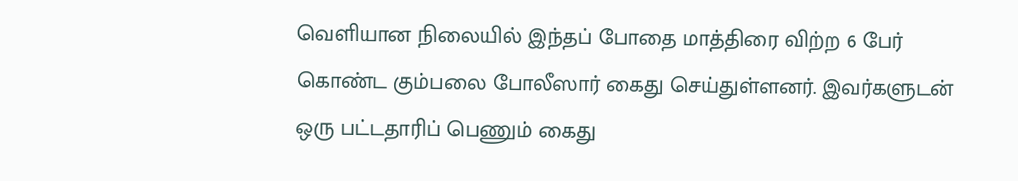வெளியான நிலையில் இந்தப் போதை மாத்திரை விற்ற 6 பேர் கொண்ட கும்பலை போலீஸார் கைது செய்துள்ளனர். இவர்களுடன் ஒரு பட்டதாரிப் பெணும் கைது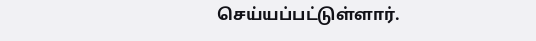செய்யப்பட்டுள்ளார்.